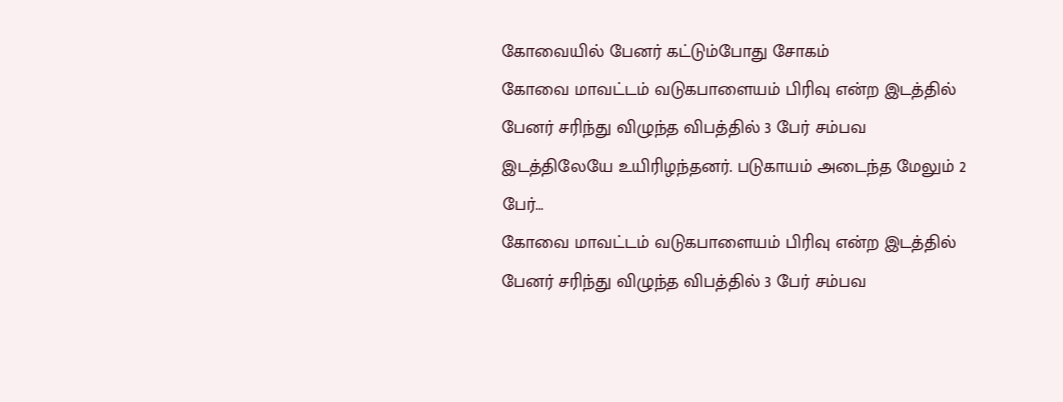கோவையில் பேனர் கட்டும்போது சோகம்
கோவை மாவட்டம் வடுகபாளையம் பிரிவு என்ற இடத்தில் பேனர் சரிந்து விழுந்த விபத்தில் 3 பேர் சம்பவ இடத்திலேயே உயிரிழந்தனர். படுகாயம் அடைந்த மேலும் 2 பேர்…
கோவை மாவட்டம் வடுகபாளையம் பிரிவு என்ற இடத்தில் பேனர் சரிந்து விழுந்த விபத்தில் 3 பேர் சம்பவ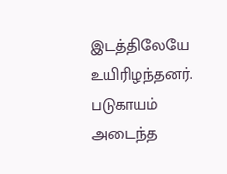இடத்திலேயே உயிரிழந்தனர். படுகாயம் அடைந்த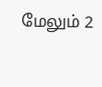மேலும் 2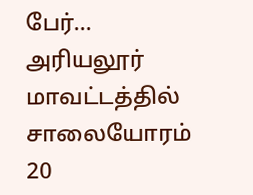பேர்…
அரியலூர் மாவட்டத்தில் சாலையோரம் 20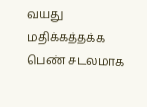வயது மதிக்கத்தக்க பெண் சடலமாக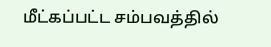மீட்கப்பட்ட சம்பவத்தில்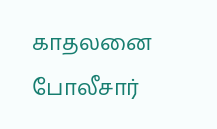காதலனை போலீசார்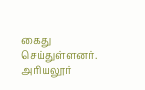கைது செய்துள்ளனர். அரியலூர்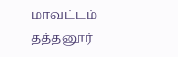மாவட்டம் தத்தனூர்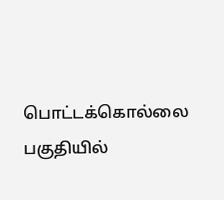பொட்டக்கொல்லை பகுதியில்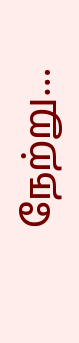நேற்று…